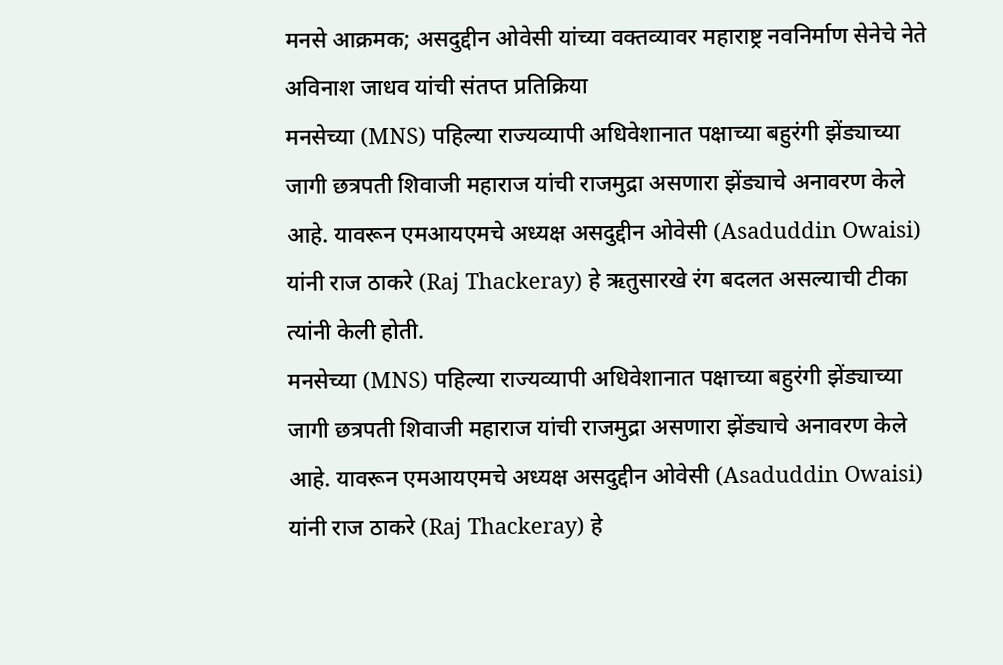मनसे आक्रमक; असदुद्दीन ओवेसी यांच्या वक्तव्यावर महाराष्ट्र नवनिर्माण सेनेचे नेते अविनाश जाधव यांची संतप्त प्रतिक्रिया
मनसेच्या (MNS) पहिल्या राज्यव्यापी अधिवेशानात पक्षाच्या बहुरंगी झेंड्याच्या जागी छत्रपती शिवाजी महाराज यांची राजमुद्रा असणारा झेंड्याचे अनावरण केले आहे. यावरून एमआयएमचे अध्यक्ष असदुद्दीन ओवेसी (Asaduddin Owaisi) यांनी राज ठाकरे (Raj Thackeray) हे ऋतुसारखे रंग बदलत असल्याची टीका त्यांनी केली होती.
मनसेच्या (MNS) पहिल्या राज्यव्यापी अधिवेशानात पक्षाच्या बहुरंगी झेंड्याच्या जागी छत्रपती शिवाजी महाराज यांची राजमुद्रा असणारा झेंड्याचे अनावरण केले आहे. यावरून एमआयएमचे अध्यक्ष असदुद्दीन ओवेसी (Asaduddin Owaisi) यांनी राज ठाकरे (Raj Thackeray) हे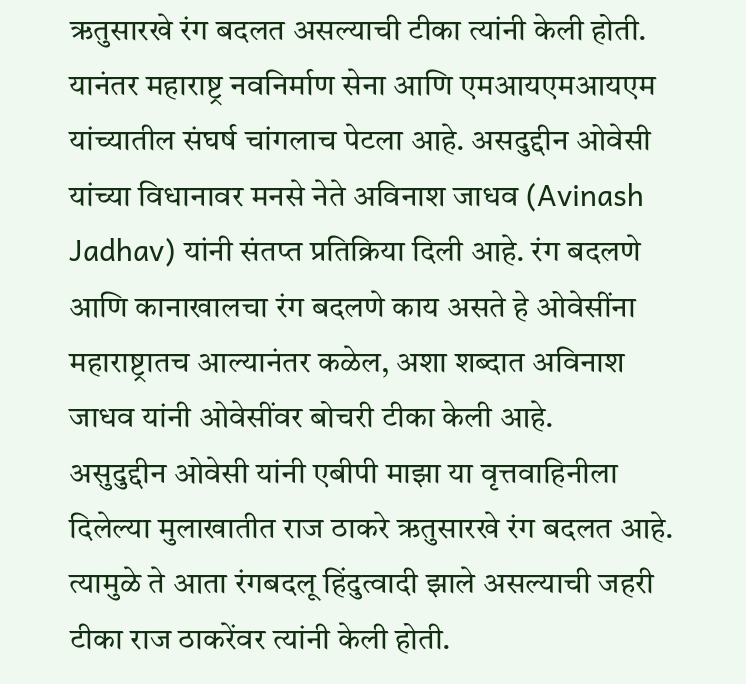ऋतुसारखे रंग बदलत असल्याची टीका त्यांनी केली होती. यानंतर महाराष्ट्र नवनिर्माण सेना आणि एमआयएमआयएम यांच्यातील संघर्ष चांगलाच पेटला आहे. असदुद्दीन ओवेसी यांच्या विधानावर मनसे नेते अविनाश जाधव (Avinash Jadhav) यांनी संतप्त प्रतिक्रिया दिली आहे. रंग बदलणे आणि कानाखालचा रंग बदलणे काय असते हे ओवेसींना महाराष्ट्रातच आल्यानंतर कळेल, अशा शब्दात अविनाश जाधव यांनी ओवेसींवर बोचरी टीका केली आहे.
असुदुद्दीन ओवेसी यांनी एबीपी माझा या वृत्तवाहिनीला दिलेल्या मुलाखातीत राज ठाकरे ऋतुसारखे रंग बदलत आहे. त्यामुळे ते आता रंगबदलू हिंदुत्वादी झाले असल्याची जहरी टीका राज ठाकरेंवर त्यांनी केली होती.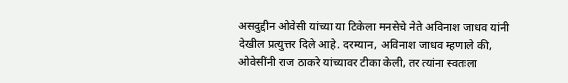असदुद्दीन ओवेसी यांच्या या टिकेला मनसेचे नेते अविनाश जाधव यांनी देखील प्रत्युत्तर दिले आहे. दरम्यान, अविनाश जाधव म्हणाले की, ओवेसींनी राज ठाकरे यांच्यावर टीका केली, तर त्यांना स्वतःला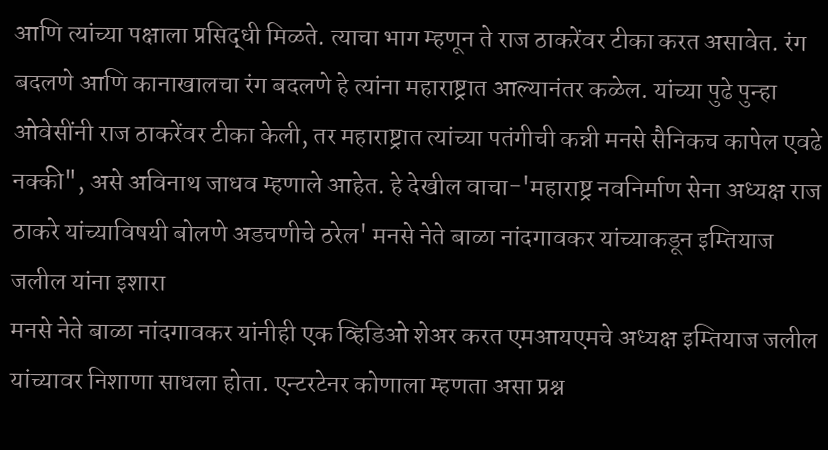आणि त्यांच्या पक्षाला प्रसिद्धी मिळते. त्याचा भाग म्हणून ते राज ठाकरेंवर टीका करत असावेत. रंग बदलणे आणि कानाखालचा रंग बदलणे हे त्यांना महाराष्ट्रात आल्यानंतर कळेल. यांच्या पुढे पुन्हा ओवेसींनी राज ठाकरेंवर टीका केली, तर महाराष्ट्रात त्यांच्या पतंगीची कन्नी मनसे सैनिकच कापेल एवढे नक्की", असे अविनाथ जाधव म्हणाले आहेत. हे देखील वाचा-'महाराष्ट्र नवनिर्माण सेना अध्यक्ष राज ठाकरे यांच्याविषयी बोलणे अडचणीचे ठरेल' मनसे नेते बाळा नांदगावकर यांच्याकडून इम्तियाज जलील यांना इशारा
मनसे नेते बाळा नांदगावकर यांनीही एक व्हिडिओ शेअर करत एमआयएमचे अध्यक्ष इम्तियाज जलील यांच्यावर निशाणा साधला होता. एन्टरटेनर कोणाला म्हणता असा प्रश्न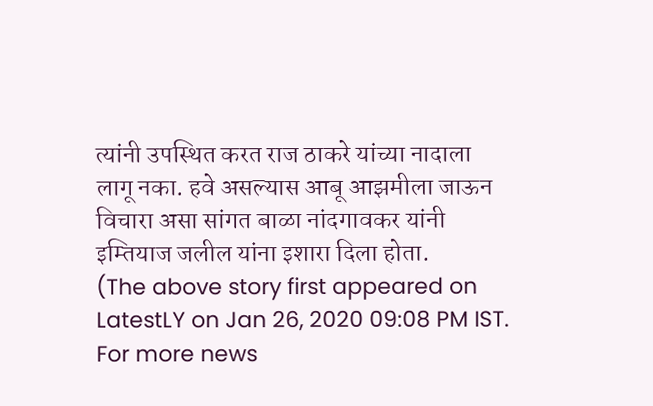त्यांनी उपस्थित करत राज ठाकरे यांच्या नादाला लागू नका. हवे असल्यास आबू आझमीला जाऊन विचारा असा सांगत बाळा नांदगावकर यांनी इम्तियाज जलील यांना इशारा दिला होता.
(The above story first appeared on LatestLY on Jan 26, 2020 09:08 PM IST. For more news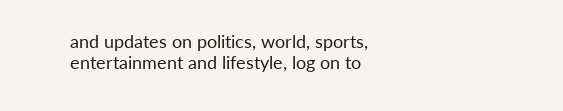and updates on politics, world, sports, entertainment and lifestyle, log on to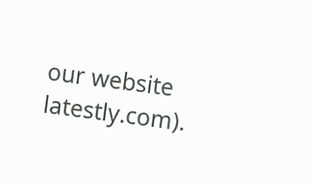our website latestly.com).